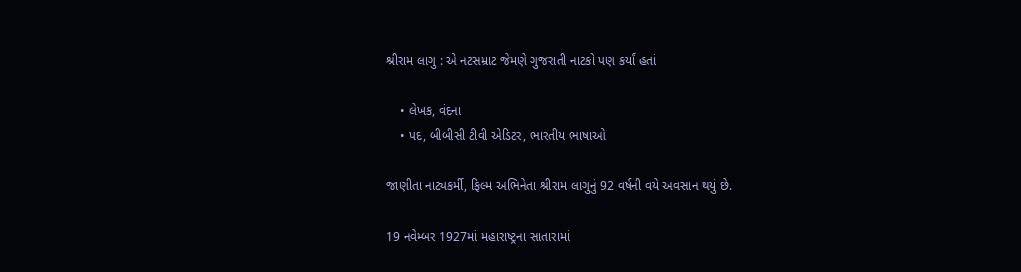શ્રીરામ લાગુ : એ નટસમ્રાટ જેમણે ગુજરાતી નાટકો પણ કર્યાં હતાં

    • લેખક, વંદના
    • પદ, બીબીસી ટીવી એડિટર, ભારતીય ભાષાઓ

જાણીતા નાટ્યકર્મી, ફિલ્મ અભિનેતા શ્રીરામ લાગુનું 92 વર્ષની વયે અવસાન થયું છે.

19 નવેમ્બર 1927માં મહારાષ્ટ્રના સાતારામાં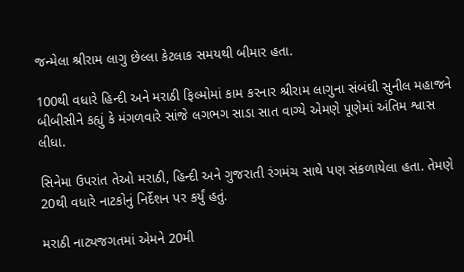જન્મેલા શ્રીરામ લાગુ છેલ્લા કેટલાક સમયથી બીમાર હતા.

100થી વધારે હિન્દી અને મરાઠી ફિલ્મોમાં કામ કરનાર શ્રીરામ લાગુના સંબંઘી સુનીલ મહાજને બીબીસીને કહ્યું કે મંગળવારે સાંજે લગભગ સાડા સાત વાગ્યે એમણે પૂણેમાં અંતિમ શ્વાસ લીધા.

સિનેમા ઉપરાંત તેઓ મરાઠી, હિન્દી અને ગુજરાતી રંગમંચ સાથે પણ સંકળાયેલા હતા. તેમણે 20થી વધારે નાટકોનું નિર્દેશન પર કર્યું હતું.

મરાઠી નાટ્યજગતમાં એમને 20મી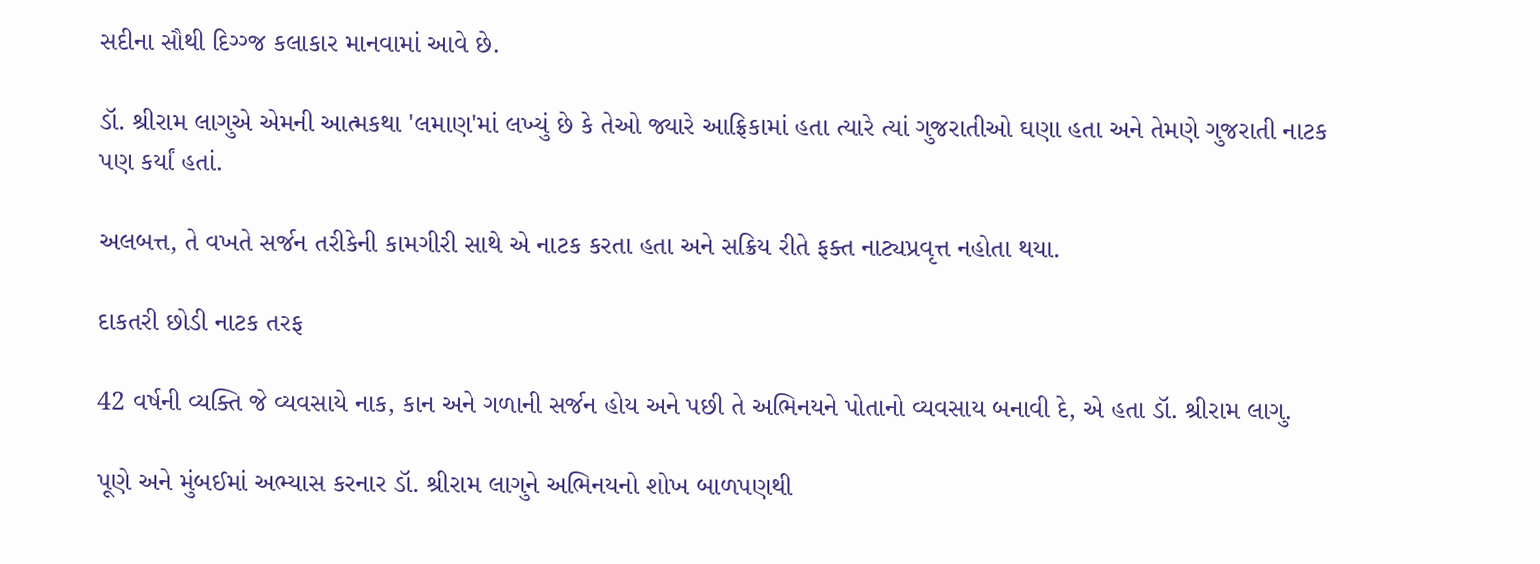સદીના સૌથી દિગ્ગ્જ કલાકાર માનવામાં આવે છે.

ડૉ. શ્રીરામ લાગુએ એમની આત્મકથા 'લમાણ'માં લખ્યું છે કે તેઓ જ્યારે આફ્રિકામાં હતા ત્યારે ત્યાં ગુજરાતીઓ ઘણા હતા અને તેમણે ગુજરાતી નાટક પણ કર્યાં હતાં.

અલબત્ત, તે વખતે સર્જન તરીકેની કામગીરી સાથે એ નાટક કરતા હતા અને સક્રિય રીતે ફક્ત નાટ્યપ્રવૃત્ત નહોતા થયા.

દાકતરી છોડી નાટક તરફ

42 વર્ષની વ્યક્તિ જે વ્યવસાયે નાક, કાન અને ગળાની સર્જન હોય અને પછી તે અભિનયને પોતાનો વ્યવસાય બનાવી દે, એ હતા ડૉ. શ્રીરામ લાગુ.

પૂણે અને મુંબઈમાં અભ્યાસ કરનાર ડૉ. શ્રીરામ લાગુને અભિનયનો શોખ બાળપણથી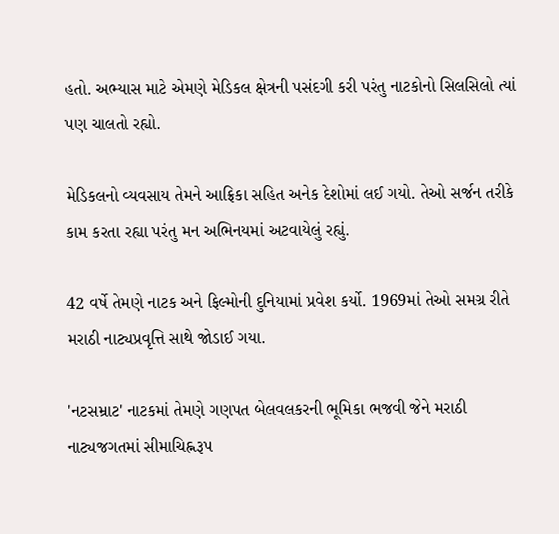હતો. અભ્યાસ માટે એમણે મેડિકલ ક્ષેત્રની પસંદગી કરી પરંતુ નાટકોનો સિલસિલો ત્યાં પણ ચાલતો રહ્યો.

મેડિકલનો વ્યવસાય તેમને આફ્રિકા સહિત અનેક દેશોમાં લઈ ગયો. તેઓ સર્જન તરીકે કામ કરતા રહ્યા પરંતુ મન અભિનયમાં અટવાયેલું રહ્યું.

42 વર્ષે તેમણે નાટક અને ફિલ્મોની દુનિયામાં પ્રવેશ કર્યો. 1969માં તેઓ સમગ્ર રીતે મરાઠી નાટ્યપ્રવૃત્તિ સાથે જોડાઈ ગયા.

'નટસમ્રાટ' નાટકમાં તેમણે ગણપત બેલવલકરની ભૂમિકા ભજવી જેને મરાઠી નાટ્યજગતમાં સીમાચિહ્નરૂપ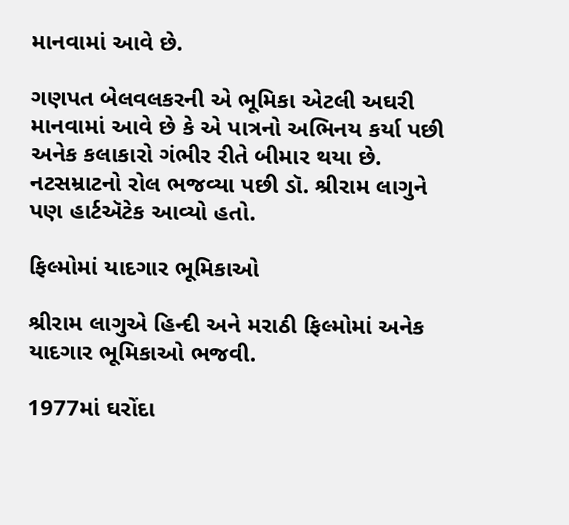માનવામાં આવે છે.

ગણપત બેલવલકરની એ ભૂમિકા એટલી અઘરી માનવામાં આવે છે કે એ પાત્રનો અભિનય કર્યા પછી અનેક કલાકારો ગંભીર રીતે બીમાર થયા છે. નટસમ્રાટનો રોલ ભજવ્યા પછી ડૉ. શ્રીરામ લાગુને પણ હાર્ટઍટેક આવ્યો હતો.

ફિલ્મોમાં યાદગાર ભૂમિકાઓ

શ્રીરામ લાગુએ હિન્દી અને મરાઠી ફિલ્મોમાં અનેક યાદગાર ભૂમિકાઓ ભજવી.

1977માં ઘરોંદા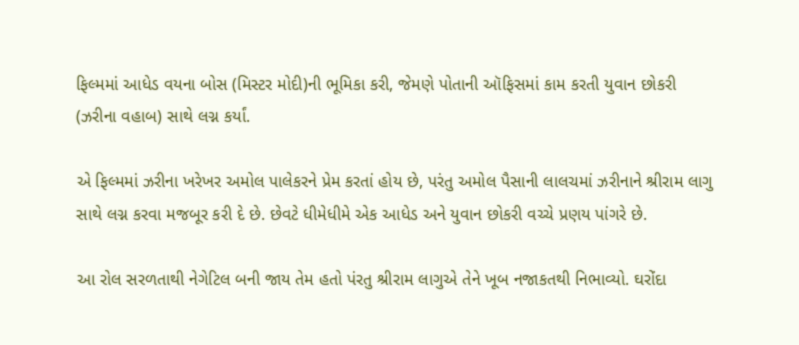ફિલ્મમાં આધેડ વયના બોસ (મિસ્ટર મોદી)ની ભૂમિકા કરી, જેમણે પોતાની ઑફિસમાં કામ કરતી યુવાન છોકરી (ઝરીના વહાબ) સાથે લગ્ન કર્યાં.

એ ફિલ્મમાં ઝરીના ખરેખર અમોલ પાલેકરને પ્રેમ કરતાં હોય છે, પરંતુ અમોલ પૈસાની લાલચમાં ઝરીનાને શ્રીરામ લાગુ સાથે લગ્ન કરવા મજબૂર કરી દે છે. છેવટે ધીમેધીમે એક આધેડ અને યુવાન છોકરી વચ્ચે પ્રણય પાંગરે છે.

આ રોલ સરળતાથી નેગેટિલ બની જાય તેમ હતો પંરતુ શ્રીરામ લાગુએ તેને ખૂબ નજાકતથી નિભાવ્યો. ઘરોંદા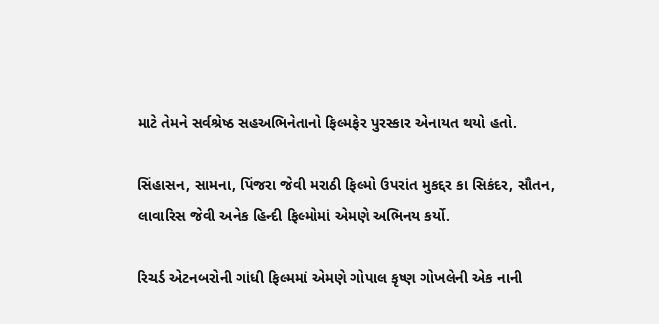માટે તેમને સર્વશ્રેષ્ઠ સહઅભિનેતાનો ફિલ્મફેર પુરસ્કાર એનાયત થયો હતો.

સિંહાસન, સામના, પિંજરા જેવી મરાઠી ફિલ્મો ઉપરાંત મુકદ્દર કા સિકંદર, સૌતન, લાવારિસ જેવી અનેક હિન્દી ફિલ્મોમાં એમણે અભિનય કર્યો.

રિચર્ડ એટનબરોની ગાંધી ફિલ્મમાં એમણે ગોપાલ કૃષ્ણ ગોખલેની એક નાની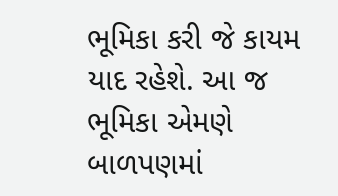ભૂમિકા કરી જે કાયમ યાદ રહેશે. આ જ ભૂમિકા એમણે બાળપણમાં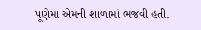પૂણેમા એમની શાળામાં ભજવી હતી.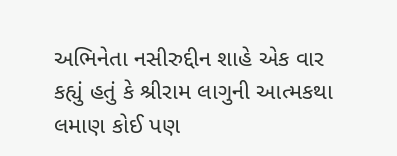અભિનેતા નસીરુદ્દીન શાહે એક વાર કહ્યું હતું કે શ્રીરામ લાગુની આત્મકથા લમાણ કોઈ પણ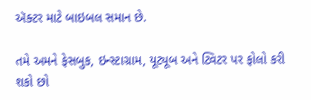ઍક્ટર માટે બાઇબલ સમાન છે.

તમે અમને ફેસબુક, ઇન્સ્ટાગ્રામ, યૂટ્યૂબ અને ટ્વિટર પર ફોલો કરી શકો છો